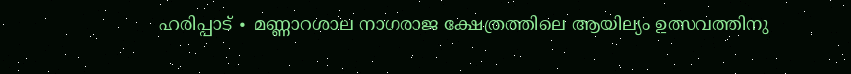ഹരിപ്പാട് ∙ മണ്ണാറശാല നാഗരാജ ക്ഷേത്രത്തിലെ ആയില്യം ഉത്സവത്തിനു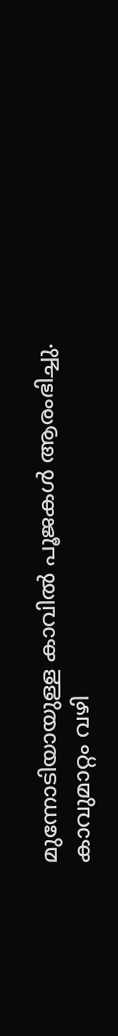മുന്നോടിയായുള്ള കാവിൽ പൂജകൾ ആരംഭിച്ചു. കാവുമാറ്റം വഴി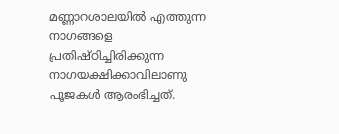മണ്ണാറശാലയിൽ എത്തുന്ന നാഗങ്ങളെ പ്രതിഷ്ഠിച്ചിരിക്കുന്ന നാഗയക്ഷിക്കാവിലാണു പൂജകൾ ആരംഭിച്ചത്.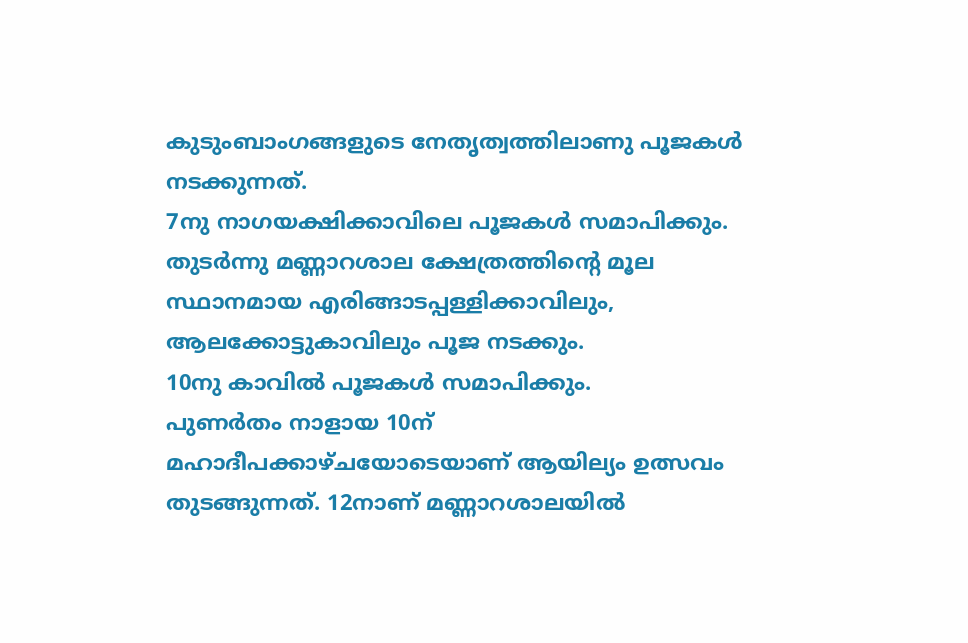കുടുംബാംഗങ്ങളുടെ നേതൃത്വത്തിലാണു പൂജകൾ നടക്കുന്നത്.
7നു നാഗയക്ഷിക്കാവിലെ പൂജകൾ സമാപിക്കും. തുടർന്നു മണ്ണാറശാല ക്ഷേത്രത്തിന്റെ മൂല സ്ഥാനമായ എരിങ്ങാടപ്പള്ളിക്കാവിലും, ആലക്കോട്ടുകാവിലും പൂജ നടക്കും.
10നു കാവിൽ പൂജകൾ സമാപിക്കും.
പുണർതം നാളായ 10ന് മഹാദീപക്കാഴ്ചയോടെയാണ് ആയില്യം ഉത്സവം തുടങ്ങുന്നത്. 12നാണ് മണ്ണാറശാലയിൽ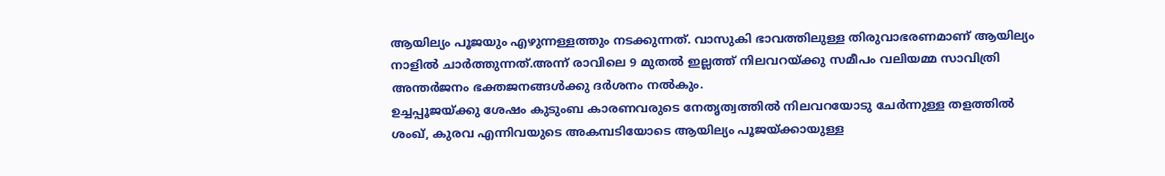ആയില്യം പൂജയും എഴുന്നള്ളത്തും നടക്കുന്നത്. വാസുകി ഭാവത്തിലുള്ള തിരുവാഭരണമാണ് ആയില്യം നാളിൽ ചാർത്തുന്നത്.അന്ന് രാവിലെ 9 മുതൽ ഇല്ലത്ത് നിലവറയ്ക്കു സമീപം വലിയമ്മ സാവിത്രി അന്തർജനം ഭക്തജനങ്ങൾക്കു ദർശനം നൽകും.
ഉച്ചപ്പൂജയ്ക്കു ശേഷം കുടുംബ കാരണവരുടെ നേതൃത്വത്തിൽ നിലവറയോടു ചേർന്നുള്ള തളത്തിൽ ശംഖ്, കുരവ എന്നിവയുടെ അകമ്പടിയോടെ ആയില്യം പൂജയ്ക്കായുള്ള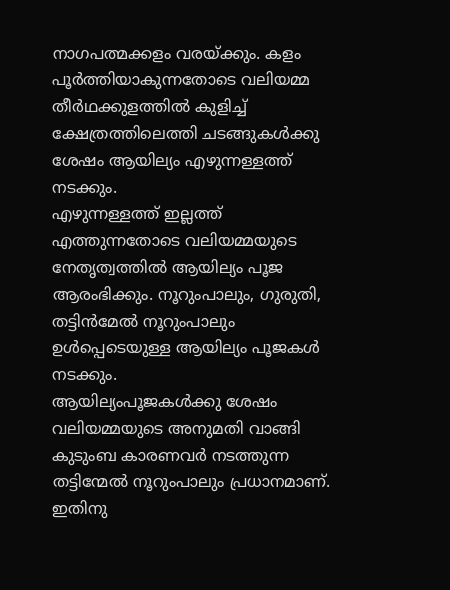നാഗപത്മക്കളം വരയ്ക്കും. കളം പൂർത്തിയാകുന്നതോടെ വലിയമ്മ തീർഥക്കുളത്തിൽ കുളിച്ച് ക്ഷേത്രത്തിലെത്തി ചടങ്ങുകൾക്കു ശേഷം ആയില്യം എഴുന്നള്ളത്ത് നടക്കും.
എഴുന്നള്ളത്ത് ഇല്ലത്ത് എത്തുന്നതോടെ വലിയമ്മയുടെ നേതൃത്വത്തിൽ ആയില്യം പൂജ ആരംഭിക്കും. നൂറുംപാലും, ഗുരുതി, തട്ടിൻമേൽ നൂറുംപാലും ഉൾപ്പെടെയുള്ള ആയില്യം പൂജകൾ നടക്കും.
ആയില്യംപൂജകൾക്കു ശേഷം വലിയമ്മയുടെ അനുമതി വാങ്ങി കുടുംബ കാരണവർ നടത്തുന്ന തട്ടിന്മേൽ നൂറുംപാലും പ്രധാനമാണ്. ഇതിനു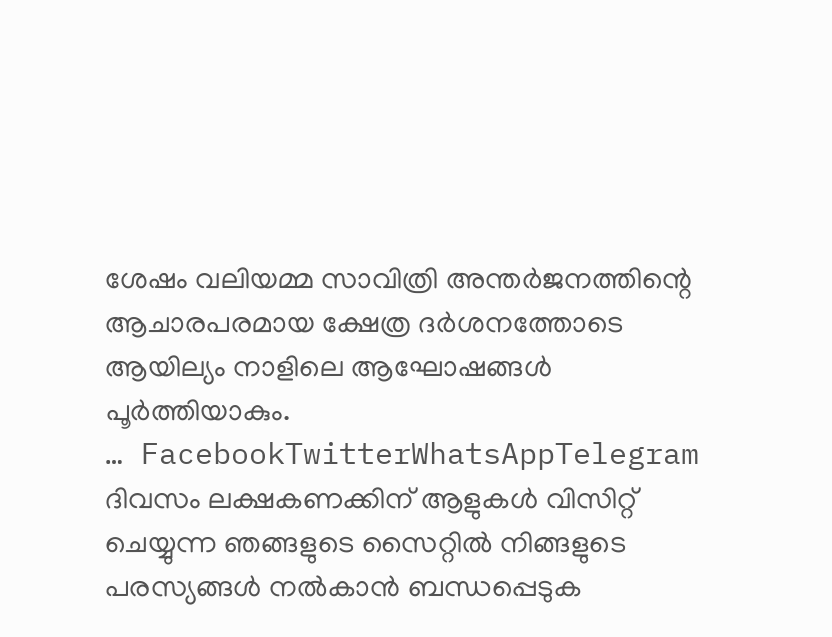ശേഷം വലിയമ്മ സാവിത്രി അന്തർജനത്തിന്റെ ആചാരപരമായ ക്ഷേത്ര ദർശനത്തോടെ ആയില്യം നാളിലെ ആഘോഷങ്ങൾ പൂർത്തിയാകും.
… FacebookTwitterWhatsAppTelegram
ദിവസം ലക്ഷകണക്കിന് ആളുകൾ വിസിറ്റ് ചെയ്യുന്ന ഞങ്ങളുടെ സൈറ്റിൽ നിങ്ങളുടെ പരസ്യങ്ങൾ നൽകാൻ ബന്ധപ്പെടുക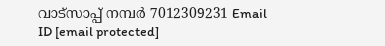വാട്സാപ്പ് നമ്പർ 7012309231 Email ID [email protected]